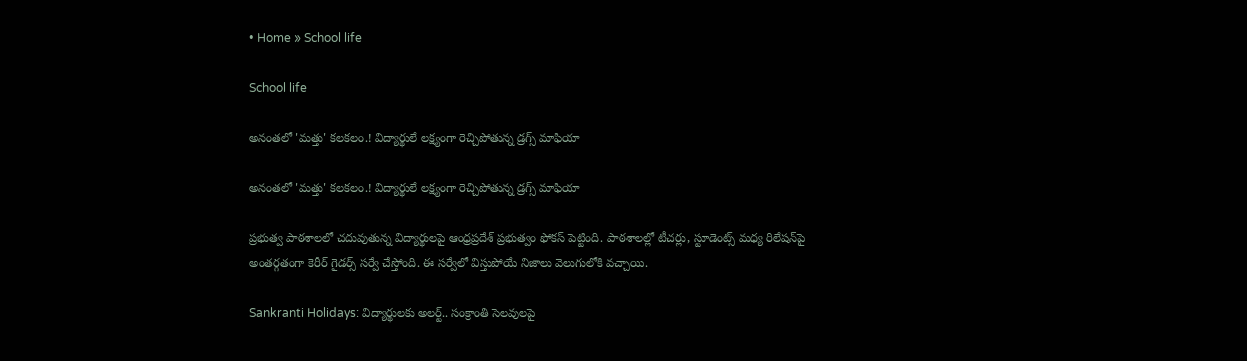• Home » School life

School life

అనంతలో 'మత్తు' కలకలం.! విద్యార్థులే లక్ష్యంగా రెచ్చిపోతున్న డ్రగ్స్ మాఫియా

అనంతలో 'మత్తు' కలకలం.! విద్యార్థులే లక్ష్యంగా రెచ్చిపోతున్న డ్రగ్స్ మాఫియా

ప్రభుత్వ పాఠశాలలో చదువుతున్న విద్యార్థులపై ఆంధ్రప్రదేశ్ ప్రభుత్వం ఫోకస్ పెట్టింది. పాఠశాలల్లో టీచర్లు, స్టూడెంట్స్ మధ్య రిలేషన్‌పై అంతర్గతంగా కెరీర్ గైడర్స్ సర్వే చేస్తోంది. ఈ సర్వేలో విస్తుపోయే నిజాలు వెలుగులోకి వచ్చాయి.

Sankranti Holidays: విద్యార్థులకు అలర్ట్.. సంక్రాంతి సెలవులపై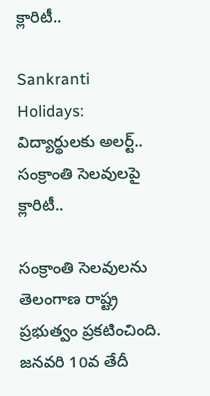క్లారిటీ..

Sankranti Holidays: విద్యార్థులకు అలర్ట్.. సంక్రాంతి సెలవులపై క్లారిటీ..

సంక్రాంతి సెలవులను తెలంగాణ రాష్ట్ర ప్రభుత్వం ప్రకటించింది. జనవరి 10వ తేదీ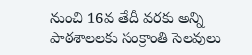నుంచి 16వ తేదీ వరకు అన్ని పాఠశాలలకు సంక్రాంతి సెలవులు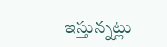ఇస్తున్నట్లు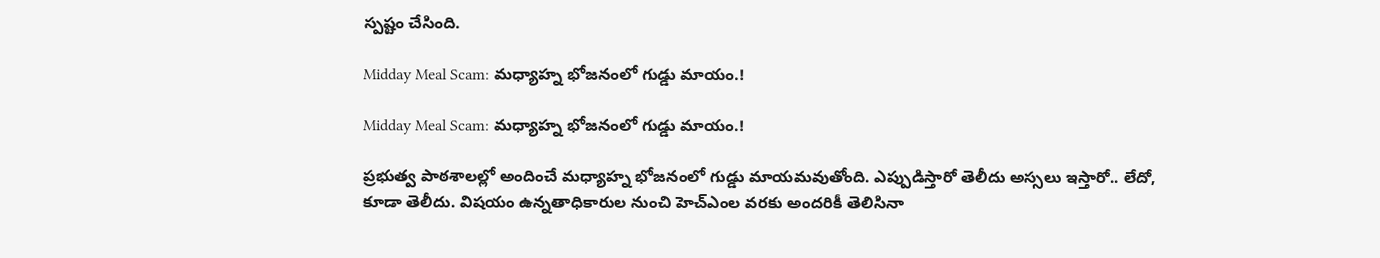స్పష్టం చేసింది.

Midday Meal Scam: మధ్యాహ్న భోజనంలో గుడ్డు మాయం.!

Midday Meal Scam: మధ్యాహ్న భోజనంలో గుడ్డు మాయం.!

ప్రభుత్వ పాఠశాలల్లో అందించే మధ్యాహ్న భోజనంలో గుడ్డు మాయమవుతోంది. ఎప్పుడిస్తారో తెలీదు అస్సలు ఇస్తారో.. లేదో, కూడా తెలీదు. విషయం ఉన్నతాధికారుల నుంచి హెచ్ఎంల వరకు అందరికీ తెలిసినా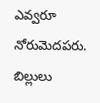ఎవ్వరూ నోరుమెదపరు. బిల్లులు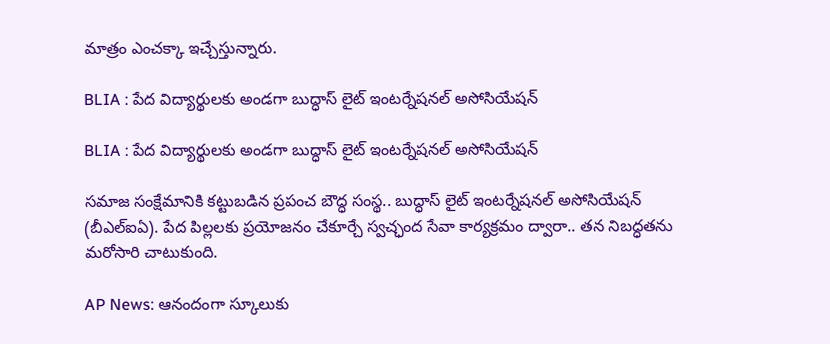మాత్రం ఎంచక్కా ఇచ్చేస్తున్నారు.

BLIA : పేద విద్యార్థులకు అండగా బుద్ధాస్ లైట్ ఇంటర్నేషనల్ అసోసియేషన్

BLIA : పేద విద్యార్థులకు అండగా బుద్ధాస్ లైట్ ఇంటర్నేషనల్ అసోసియేషన్

సమాజ సంక్షేమానికి కట్టుబడిన ప్రపంచ బౌద్ధ సంస్థ.. బుద్ధాస్ లైట్ ఇంటర్నేషనల్ అసోసియేషన్ (బీఎల్ఐఏ). పేద పిల్లలకు ప్రయోజనం చేకూర్చే స్వచ్ఛంద సేవా కార్యక్రమం ద్వారా.. తన నిబద్ధతను మరోసారి చాటుకుంది.

AP News: ఆనందంగా స్కూలుకు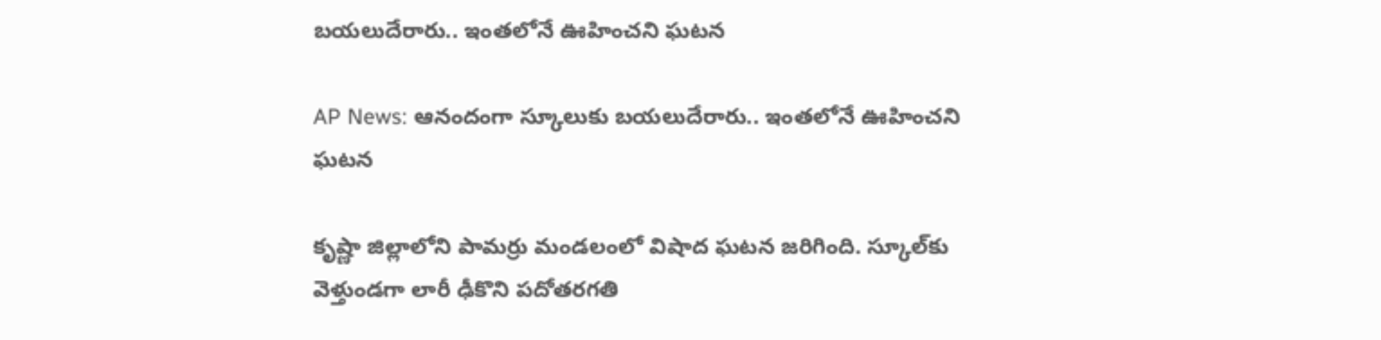బయలుదేరారు.. ఇంతలోనే ఊహించని ఘటన

AP News: ఆనందంగా స్కూలుకు బయలుదేరారు.. ఇంతలోనే ఊహించని ఘటన

కృష్ణా జిల్లాలోని పామర్రు మండలంలో విషాద ఘటన జరిగింది. స్కూల్‌కు వెళ్తుండగా లారీ ఢీకొని పదోతరగతి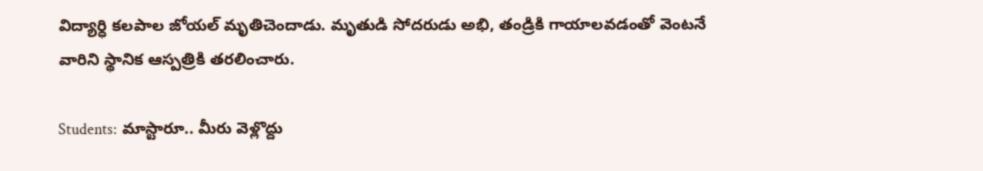విద్యార్ధి కలపాల జోయల్ మృతిచెందాడు. మృతుడి సోదరుడు అభి, తండ్రికి గాయాలవడంతో వెంటనే వారిని స్థానిక ఆస్పత్రికి తరలించారు.

Students: మాస్టారూ.. మీరు వెళ్లొద్దు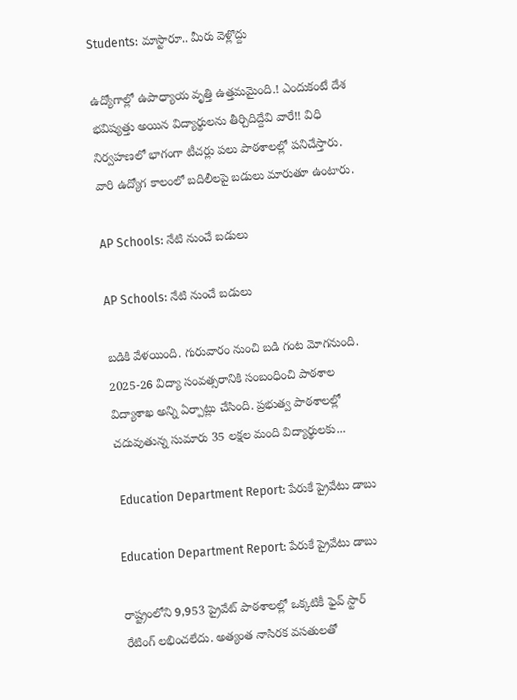Students: మాస్టారూ.. మీరు వెళ్లొద్దు

ఉద్యోగాల్లో ఉపాధ్యాయ వృత్తి ఉత్తమమైంది.! ఎందుకంటే దేశ భవిష్యత్తు అయిన విద్యార్థులను తీర్చిదిద్దేవి వారే!! విధి నిర్వహణలో భాగంగా టీచర్లు పలు పాఠశాలల్లో పనిచేస్తారు. వారి ఉద్యోగ కాలంలో బదిలీలపై బడులు మారుతూ ఉంటారు.

AP Schools: నేటి నుంచే బడులు

AP Schools: నేటి నుంచే బడులు

బడికి వేళయింది. గురువారం నుంచి బడి గంట మోగనుంది. 2025-26 విద్యా సంవత్సరానికి సంబంధించి పాఠశాల విద్యాశాఖ అన్ని ఏర్పాట్లు చేసింది. ప్రభుత్వ పాఠశాలల్లో చదువుతున్న సుమారు 35 లక్షల మంది విద్యార్థులకు...

 Education Department Report: పేరుకే ప్రైవేటు డాబు

Education Department Report: పేరుకే ప్రైవేటు డాబు

రాష్ట్రంలోని 9,953 ప్రైవేట్‌ పాఠశాలల్లో ఒక్కటికీ ఫైవ్‌ స్టార్‌ రేటింగ్‌ లభించలేదు. అత్యంత నాసిరక వసతులతో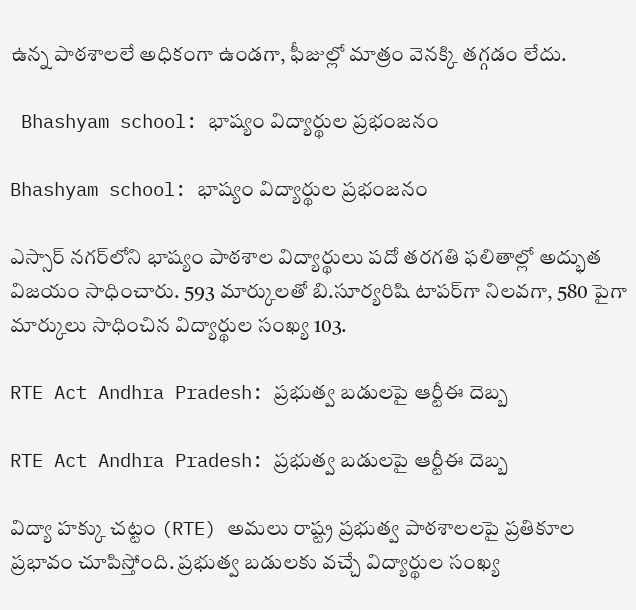ఉన్న పాఠశాలలే అధికంగా ఉండగా, ఫీజుల్లో మాత్రం వెనక్కి తగ్గడం లేదు.

 Bhashyam school: భాష్యం విద్యార్థుల ప్రభంజనం

Bhashyam school: భాష్యం విద్యార్థుల ప్రభంజనం

ఎస్సార్ నగర్‌లోని భాష్యం పాఠశాల విద్యార్థులు పదో తరగతి ఫలితాల్లో అద్భుత విజయం సాధించారు. 593 మార్కులతో బి.సూర్యరిషి టాపర్‌గా నిలవగా, 580 పైగా మార్కులు సాధించిన విద్యార్థుల సంఖ్య 103.

RTE Act Andhra Pradesh: ప్రభుత్వ బడులపై ఆర్టీఈ దెబ్బ

RTE Act Andhra Pradesh: ప్రభుత్వ బడులపై ఆర్టీఈ దెబ్బ

విద్యా హక్కు చట్టం (RTE) అమలు రాష్ట్ర ప్రభుత్వ పాఠశాలలపై ప్రతికూల ప్రభావం చూపిస్తోంది. ప్రభుత్వ బడులకు వచ్చే విద్యార్థుల సంఖ్య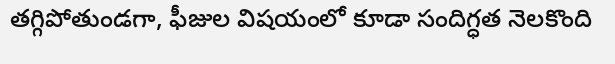తగ్గిపోతుండగా, ఫీజుల విషయంలో కూడా సందిగ్ధత నెలకొంది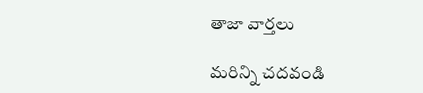తాజా వార్తలు

మరిన్ని చదవండి